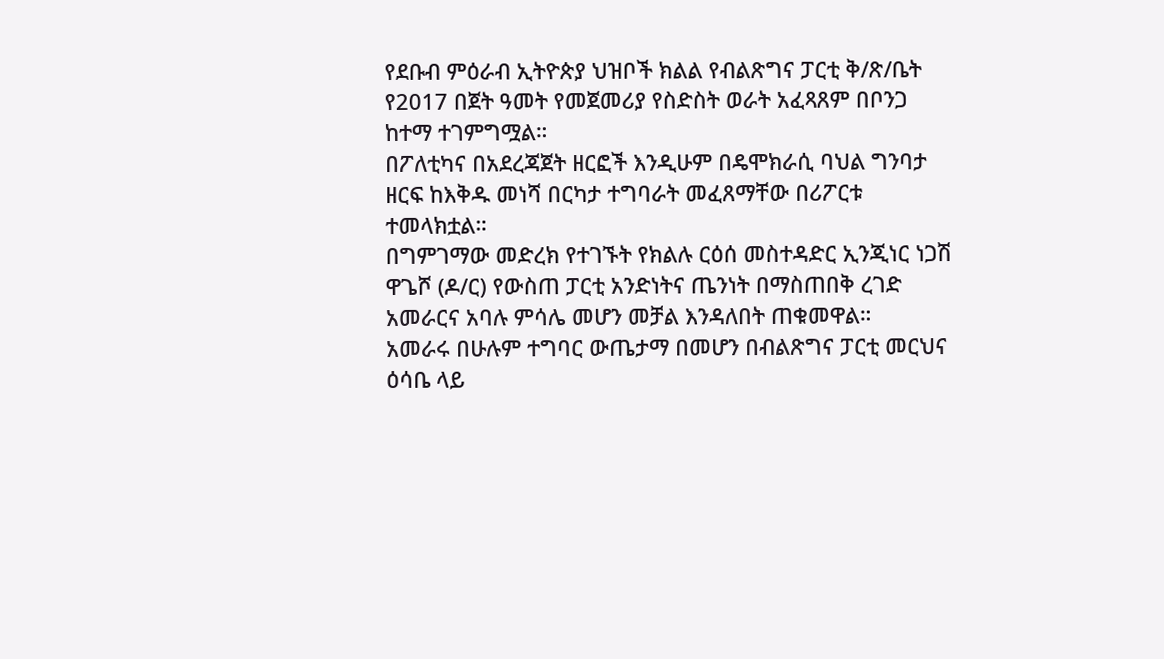የደቡብ ምዕራብ ኢትዮጵያ ህዝቦች ክልል የብልጽግና ፓርቲ ቅ/ጽ/ቤት የ2017 በጀት ዓመት የመጀመሪያ የስድስት ወራት አፈጻጸም በቦንጋ ከተማ ተገምግሟል።
በፖለቲካና በአደረጃጀት ዘርፎች እንዲሁም በዴሞክራሲ ባህል ግንባታ ዘርፍ ከእቅዱ መነሻ በርካታ ተግባራት መፈጸማቸው በሪፖርቱ ተመላክቷል።
በግምገማው መድረክ የተገኙት የክልሉ ርዕሰ መስተዳድር ኢንጂነር ነጋሽ ዋጌሾ (ዶ/ር) የውስጠ ፓርቲ አንድነትና ጤንነት በማስጠበቅ ረገድ አመራርና አባሉ ምሳሌ መሆን መቻል እንዳለበት ጠቁመዋል።
አመራሩ በሁሉም ተግባር ውጤታማ በመሆን በብልጽግና ፓርቲ መርህና ዕሳቤ ላይ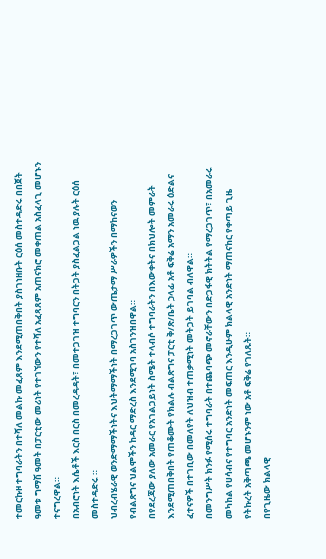ተመርኩዞ ተግባራትን በተሻለ መልኩ መፈጸም እንደሚጠበቅበት ያስገነዘቡት ርዕሰ መስተዳድሩ በበጀት ዓመቱ ግማሽ ዓመት በፓርቲው መሪነት የተገኘውን የተሻለ አፈጻጸም አጠናክሮ መቀጠል አስፈላጊ መሆኑን ተናግረዋል።
በአብሮነት እሴቶች እርስ በርስ በመረዳዳት፣ በመተጋገዝ ተግባርን በትጋት ያስፈልጋል ነዉ ያሉት ርዕሰ መስተዳድሩ ።
ህብረብሄራዊ ወንድማማችነትና እህትማማችነት በማረጋገጥ ውጤታማ ሥራዎችን በማከናወን የብልጽግና ህልሞችን ከዳር ማድረስ እንደሚገባ አስገንዝበዋል።
በየደረጃው ያለው አመራር የአገልጋይነት ስሜት ተላብሶ ተግባራትን በእውቀትና በክህሎት መምራት እንደሚጠበቅበት የጠቆሙት የክልሉ ብልጽግና ፓርቲ ቅ/ጽ/ቤት ኃላፊ አቶ ፍቅሬ አማን አመራሩ ዕድልና ፈተናዎች በተገቢው በመለየት ለህዝብ ተጠቃሚነት መትጋት ይገባል ብለዋል።
በመንግሥት ክንፉ የሚሰሩ ተግባራት በተጨባጭ መኖራቸውን በድጋፋዊ ክትትል የማረጋገጥ፣ በአመራሩ መካከል የሀሳብና የተግባር አንድነት መፍጠር እንዲሁም ክልላዊ አንድነት ማጠናከር የቀጣይ ጊዜ የትኩረት አቅጣጫ መሆኑንም ነው አቶ ፍቅሬ የገለጹት።
በየጊዜው ክልላዊ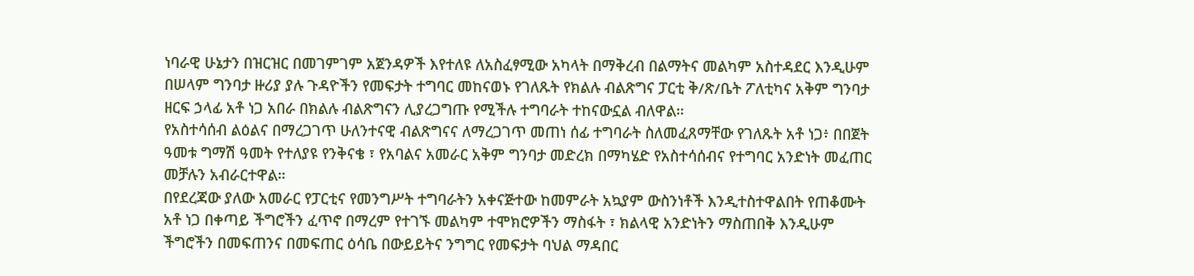ነባራዊ ሁኔታን በዝርዝር በመገምገም አጀንዳዎች እየተለዩ ለአስፈፃሚው አካላት በማቅረብ በልማትና መልካም አስተዳደር እንዲሁም በሠላም ግንባታ ዙሪያ ያሉ ጉዳዮችን የመፍታት ተግባር መከናወኑ የገለጹት የክልሉ ብልጽግና ፓርቲ ቅ/ጽ/ቤት ፖለቲካና አቅም ግንባታ ዘርፍ ኃላፊ አቶ ነጋ አበራ በክልሉ ብልጽግናን ሊያረጋግጡ የሚችሉ ተግባራት ተከናውኗል ብለዋል።
የአስተሳሰብ ልዕልና በማረጋገጥ ሁለንተናዊ ብልጽግናና ለማረጋገጥ መጠነ ሰፊ ተግባራት ስለመፈጸማቸው የገለጹት አቶ ነጋ፥ በበጀት ዓመቱ ግማሽ ዓመት የተለያዩ የንቅናቄ ፣ የአባልና አመራር አቅም ግንባታ መድረክ በማካሄድ የአስተሳሰብና የተግባር አንድነት መፈጠር መቻሉን አብራርተዋል።
በየደረጃው ያለው አመራር የፓርቲና የመንግሥት ተግባራትን አቀናጅተው ከመምራት አኳያም ውስንነቶች እንዲተስተዋልበት የጠቆሙት አቶ ነጋ በቀጣይ ችግሮችን ፈጥኖ በማረም የተገኙ መልካም ተሞክሮዎችን ማስፋት ፣ ክልላዊ አንድነትን ማስጠበቅ እንዲሁም ችግሮችን በመፍጠንና በመፍጠር ዕሳቤ በውይይትና ንግግር የመፍታት ባህል ማዳበር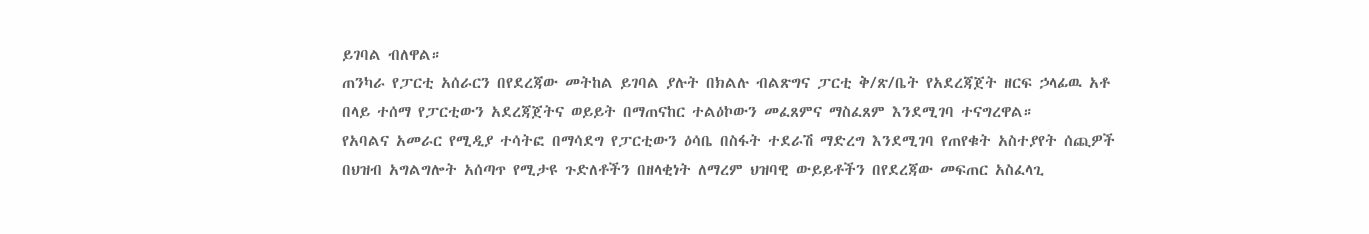ይገባል ብለዋል።
ጠንካራ የፓርቲ አሰራርን በየደረጃው መትከል ይገባል ያሉት በክልሉ ብልጽግና ፓርቲ ቅ/ጽ/ቤት የአደረጃጀት ዘርፍ ኃላፊዉ አቶ በላይ ተሰማ የፓርቲውን አደረጃጀትና ወይይት በማጠናከር ተልዕኮውን መፈጸምና ማስፈጸም እንደሚገባ ተናግረዋል።
የአባልና አመራር የሚዲያ ተሳትፎ በማሳደግ የፓርቲውን ዕሳቤ በስፋት ተደራሽ ማድረግ እንደሚገባ የጠየቁት አስተያየት ሰጪዎች በህዝብ አግልግሎት አሰጣጥ የሚታዩ ጉድለቶችን በዘላቂነት ለማረም ህዝባዊ ውይይቶችን በየደረጃው መፍጠር አስፈላጊ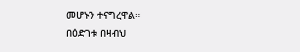መሆኑን ተናግረዋል።
በዕድገቱ በዛብህ